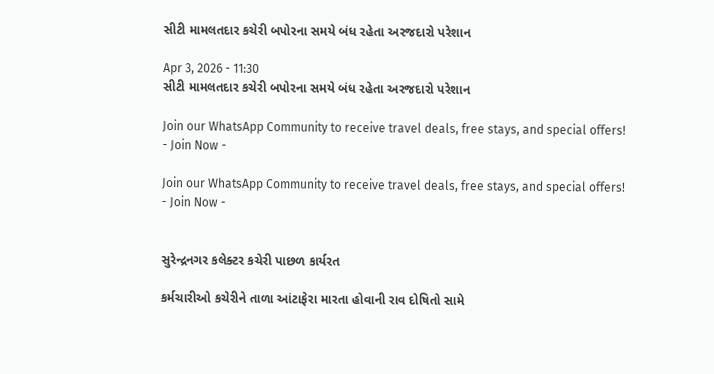સીટી મામલતદાર કચેરી બપોરના સમયે બંધ રહેતા અરજદારો પરેશાન

Apr 3, 2026 - 11:30
સીટી મામલતદાર કચેરી બપોરના સમયે બંધ રહેતા અરજદારો પરેશાન

Join our WhatsApp Community to receive travel deals, free stays, and special offers!
- Join Now -

Join our WhatsApp Community to receive travel deals, free stays, and special offers!
- Join Now -


સુરેન્દ્રનગર કલેક્ટર કચેરી પાછળ કાર્યરત

કર્મચારીઓ કચેરીને તાળા આંટાફેરા મારતા હોવાની રાવ દોષિતો સામે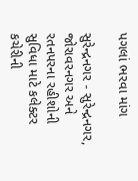પગલાં ભરવા માંગ

સુરેન્દ્રનગર - સુરેન્દ્રનગર, જોરાવરનગર અને રતનપરના રહીશોની સુવિધા માટે કલેક્ટર કચેરીની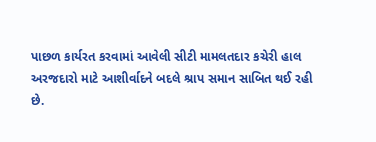પાછળ કાર્યરત કરવામાં આવેલી સીટી મામલતદાર કચેરી હાલ અરજદારો માટે આશીર્વાદને બદલે શ્રાપ સમાન સાબિત થઈ રહી છે.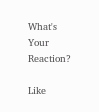What's Your Reaction?

Like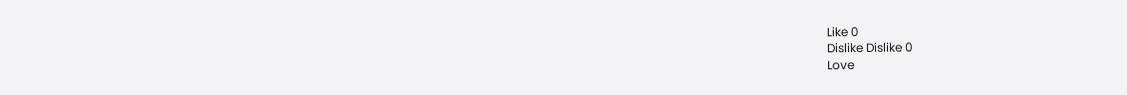Like 0
Dislike Dislike 0
Love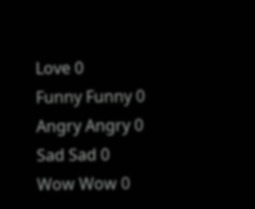Love 0
Funny Funny 0
Angry Angry 0
Sad Sad 0
Wow Wow 0